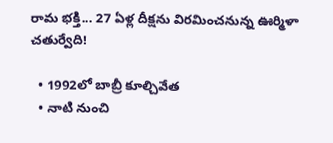రామ భక్తి... 27 ఏళ్ల దీక్షను విరమించనున్న ఊర్మిళా చతుర్వేది!

  • 1992లో బాబ్రీ కూల్చివేత
  • నాటి నుంచి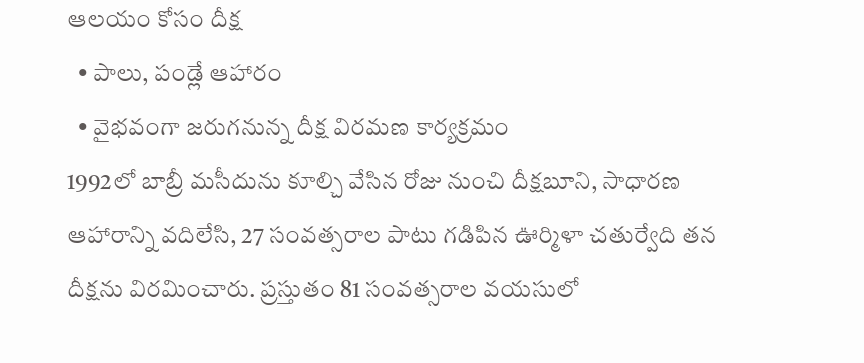ఆలయం కోసం దీక్ష
  • పాలు, పండ్లే ఆహారం
  • వైభవంగా జరుగనున్న దీక్ష విరమణ కార్యక్రమం
1992లో బాబ్రీ మసీదును కూల్చి వేసిన రోజు నుంచి దీక్షబూని, సాధారణ ఆహారాన్ని వదిలేసి, 27 సంవత్సరాల పాటు గడిపిన ఊర్మిళా చతుర్వేది తన దీక్షను విరమించారు. ప్రస్తుతం 81 సంవత్సరాల వయసులో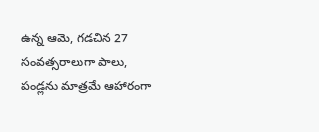ఉన్న ఆమె, గడచిన 27 సంవత్సరాలుగా పాలు, పండ్లను మాత్రమే ఆహారంగా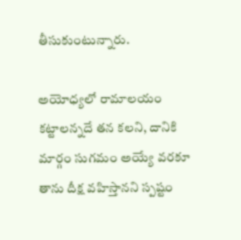తీసుకుంటున్నారు.

అయోధ్యలో రామాలయం కట్టాలన్నదే తన కలని, దానికి మార్గం సుగమం అయ్యే వరకూ తాను దీక్ష వహిస్తానని స్పష్టం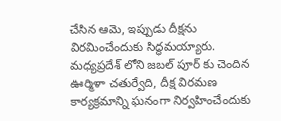చేసిన ఆమె, ఇప్పుడు దీక్షను విరమించేందుకు సిద్ధమయ్యారు. మధ్యప్రదేశ్ లోని జబల్ పూర్ కు చెందిన ఊర్మిళా చతుర్వేది, దీక్ష విరమణ కార్యక్రమాన్ని ఘనంగా నిర్వహించేందుకు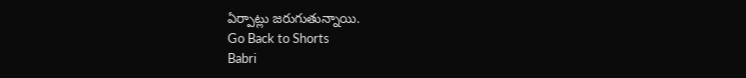ఏర్పాట్లు జరుగుతున్నాయి.
Go Back to Shorts
Babri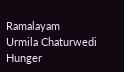Ramalayam
Urmila Chaturwedi
Hunger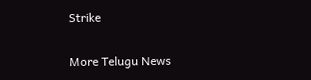Strike

More Telugu News